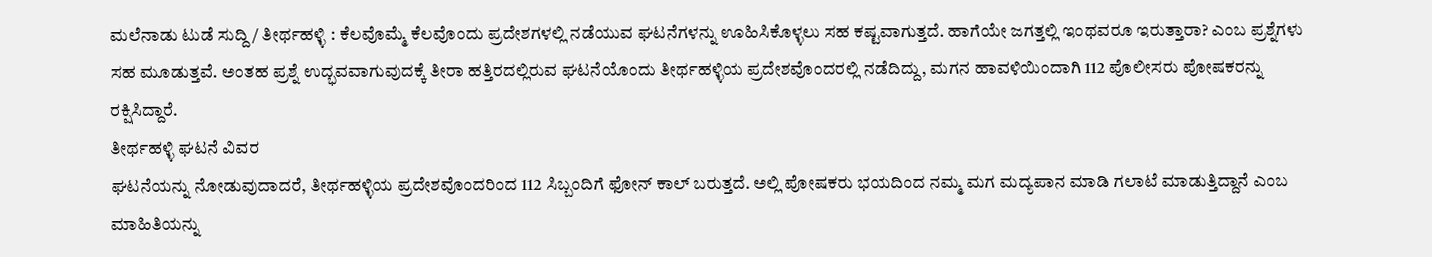ಮಲೆನಾಡು ಟುಡೆ ಸುದ್ದಿ/ ತೀರ್ಥಹಳ್ಳಿ : ಕೆಲವೊಮ್ಮೆ ಕೆಲವೊಂದು ಪ್ರದೇಶಗಳಲ್ಲಿ ನಡೆಯುವ ಘಟನೆಗಳನ್ನು ಊಹಿಸಿಕೊಳ್ಳಲು ಸಹ ಕಷ್ಟವಾಗುತ್ತದೆ. ಹಾಗೆಯೇ ಜಗತ್ತಲ್ಲಿ ಇಂಥವರೂ ಇರುತ್ತಾರಾ? ಎಂಬ ಪ್ರಶ್ನೆಗಳು ಸಹ ಮೂಡುತ್ತವೆ. ಅಂತಹ ಪ್ರಶ್ನೆ ಉದ್ಭವವಾಗುವುದಕ್ಕೆ ತೀರಾ ಹತ್ತಿರದಲ್ಲಿರುವ ಘಟನೆಯೊಂದು ತೀರ್ಥಹಳ್ಳಿಯ ಪ್ರದೇಶವೊಂದರಲ್ಲಿ ನಡೆದಿದ್ದು, ಮಗನ ಹಾವಳಿಯಿಂದಾಗಿ 112 ಪೊಲೀಸರು ಪೋಷಕರನ್ನು ರಕ್ಷಿಸಿದ್ದಾರೆ.
ತೀರ್ಥಹಳ್ಳಿ ಘಟನೆ ವಿವರ
ಘಟನೆಯನ್ನು ನೋಡುವುದಾದರೆ, ತೀರ್ಥಹಳ್ಳಿಯ ಪ್ರದೇಶವೊಂದರಿಂದ 112 ಸಿಬ್ಬಂದಿಗೆ ಫೋನ್ ಕಾಲ್ ಬರುತ್ತದೆ. ಅಲ್ಲಿ ಪೋಷಕರು ಭಯದಿಂದ ನಮ್ಮ ಮಗ ಮದ್ಯಪಾನ ಮಾಡಿ ಗಲಾಟೆ ಮಾಡುತ್ತಿದ್ದಾನೆ ಎಂಬ ಮಾಹಿತಿಯನ್ನು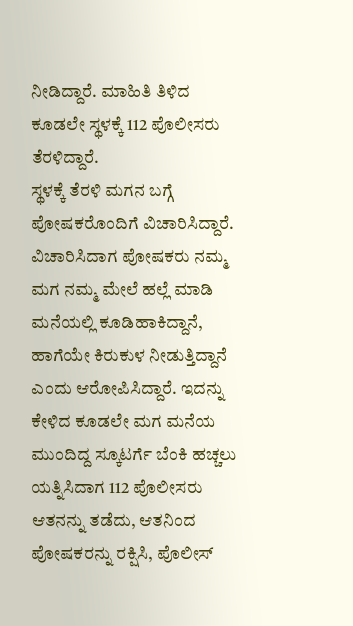ನೀಡಿದ್ದಾರೆ. ಮಾಹಿತಿ ತಿಳಿದ ಕೂಡಲೇ ಸ್ಥಳಕ್ಕೆ 112 ಪೊಲೀಸರು ತೆರಳಿದ್ದಾರೆ.
ಸ್ಥಳಕ್ಕೆ ತೆರಳಿ ಮಗನ ಬಗ್ಗೆ ಪೋಷಕರೊಂದಿಗೆ ವಿಚಾರಿಸಿದ್ದಾರೆ. ವಿಚಾರಿಸಿದಾಗ ಪೋಷಕರು ನಮ್ಮ ಮಗ ನಮ್ಮ ಮೇಲೆ ಹಲ್ಲೆ ಮಾಡಿ ಮನೆಯಲ್ಲಿ ಕೂಡಿಹಾಕಿದ್ದಾನೆ, ಹಾಗೆಯೇ ಕಿರುಕುಳ ನೀಡುತ್ತಿದ್ದಾನೆ ಎಂದು ಆರೋಪಿಸಿದ್ದಾರೆ. ಇದನ್ನು ಕೇಳಿದ ಕೂಡಲೇ ಮಗ ಮನೆಯ ಮುಂದಿದ್ದ ಸ್ಕೂಟರ್ಗೆ ಬೆಂಕಿ ಹಚ್ಚಲು ಯತ್ನಿಸಿದಾಗ 112 ಪೊಲೀಸರು ಆತನನ್ನು ತಡೆದು, ಆತನಿಂದ ಪೋಷಕರನ್ನು ರಕ್ಷಿಸಿ, ಪೊಲೀಸ್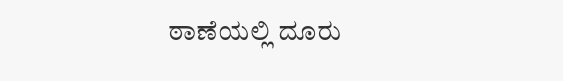ಠಾಣೆಯಲ್ಲಿ ದೂರು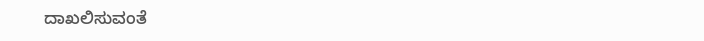ದಾಖಲಿಸುವಂತೆ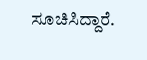ಸೂಚಿಸಿದ್ದಾರೆ.